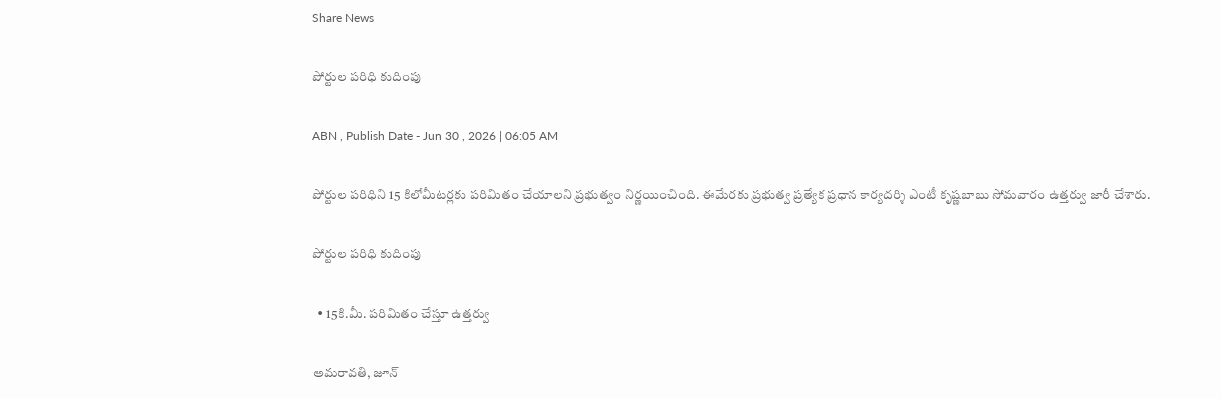Share News

పోర్టుల పరిధి కుదింపు

ABN , Publish Date - Jun 30 , 2026 | 06:05 AM

పోర్టుల పరిధిని 15 కిలోమీటర్లకు పరిమితం చేయాలని ప్రభుత్వం నిర్ణయించింది. ఈమేరకు ప్రభుత్వ ప్రత్యేక ప్రధాన కార్యదర్శి ఎంటీ కృష్ణబాబు సోమవారం ఉత్తర్వు జారీ చేశారు.

పోర్టుల పరిధి కుదింపు

  • 15కి.మీ. పరిమితం చేస్తూ ఉత్తర్వు

అమరావతి, జూన్‌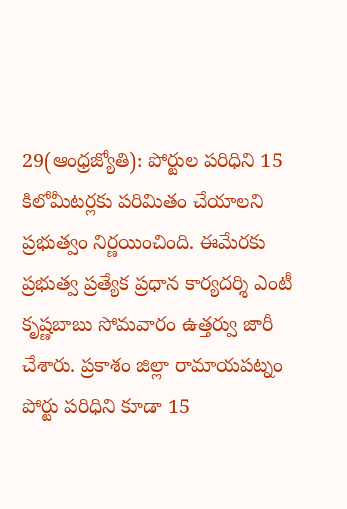29(ఆంధ్రజ్యోతి): పోర్టుల పరిధిని 15 కిలోమీటర్లకు పరిమితం చేయాలని ప్రభుత్వం నిర్ణయించింది. ఈమేరకు ప్రభుత్వ ప్రత్యేక ప్రధాన కార్యదర్శి ఎంటీ కృష్ణబాబు సోమవారం ఉత్తర్వు జారీ చేశారు. ప్రకాశం జిల్లా రామాయపట్నం పోర్టు పరిధిని కూడా 15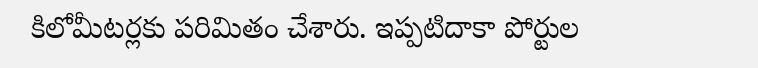కిలోమీటర్లకు పరిమితం చేశారు. ఇప్పటిదాకా పోర్టుల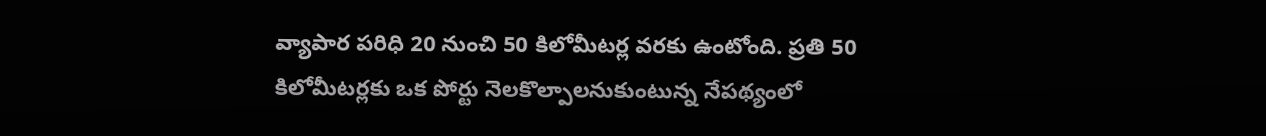వ్యాపార పరిధి 20 నుంచి 50 కిలోమీటర్ల వరకు ఉంటోంది. ప్రతి 50 కిలోమీటర్లకు ఒక పోర్టు నెలకొల్పాలనుకుంటున్న నేపథ్యంలో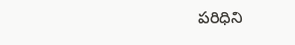పరిధిని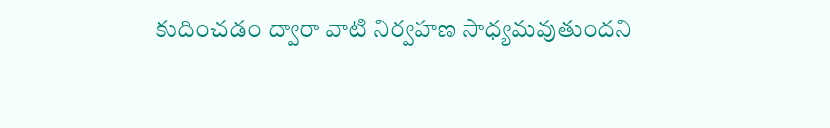కుదించడం ద్వారా వాటి నిర్వహణ సాధ్యమవుతుందని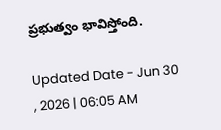ప్రభుత్వం భావిస్తోంది.

Updated Date - Jun 30 , 2026 | 06:05 AM